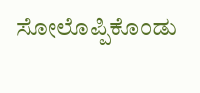ಸೋಲೊಪ್ಪಿಕೊಂಡು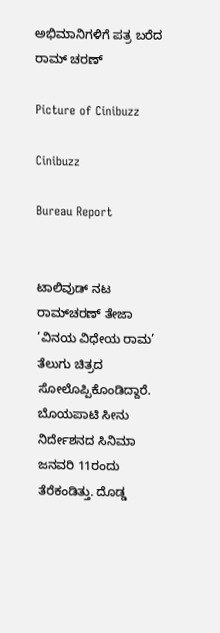ಅಭಿಮಾನಿಗಳಿಗೆ ಪತ್ರ ಬರೆದ ರಾಮ್ ಚರಣ್

Picture of Cinibuzz

Cinibuzz

Bureau Report


ಟಾಲಿವುಡ್ ನಟ ರಾಮ್‌ಚರಣ್ ತೇಜಾ ’ವಿನಯ ವಿಧೇಯ ರಾಮ’ ತೆಲುಗು ಚಿತ್ರದ ಸೋಲೊಪ್ಪಿಕೊಂಡಿದ್ದಾರೆ. ಬೊಯಪಾಟಿ ಸೀನು ನಿರ್ದೇಶನದ ಸಿನಿಮಾ ಜನವರಿ 11ರಂದು ತೆರೆಕಂಡಿತ್ತು. ದೊಡ್ಡ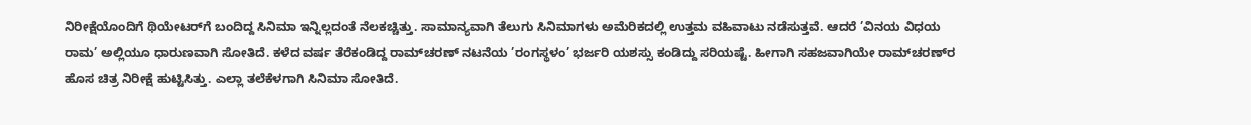ನಿರೀಕ್ಷೆಯೊಂದಿಗೆ ಥಿಯೇಟರ್‌ಗೆ ಬಂದಿದ್ದ ಸಿನಿಮಾ ಇನ್ನಿಲ್ಲದಂತೆ ನೆಲಕಚ್ಚಿತ್ತು. ಸಾಮಾನ್ಯವಾಗಿ ತೆಲುಗು ಸಿನಿಮಾಗಳು ಅಮೆರಿಕದಲ್ಲಿ ಉತ್ತಮ ವಹಿವಾಟು ನಡೆಸುತ್ತವೆ. ಆದರೆ ’ವಿನಯ ವಿಧಯ ರಾಮ’ ಅಲ್ಲಿಯೂ ಧಾರುಣವಾಗಿ ಸೋತಿದೆ. ಕಳೆದ ವರ್ಷ ತೆರೆಕಂಡಿದ್ದ ರಾಮ್‌ಚರಣ್ ನಟನೆಯ ’ರಂಗಸ್ಥಳಂ’ ಭರ್ಜರಿ ಯಶಸ್ಸು ಕಂಡಿದ್ದು ಸರಿಯಷ್ಟೆ. ಹೀಗಾಗಿ ಸಹಜವಾಗಿಯೇ ರಾಮ್‌ಚರಣ್‌ರ ಹೊಸ ಚಿತ್ರ ನಿರೀಕ್ಷೆ ಹುಟ್ಟಿಸಿತ್ತು. ಎಲ್ಲಾ ತಲೆಕೆಳಗಾಗಿ ಸಿನಿಮಾ ಸೋತಿದೆ.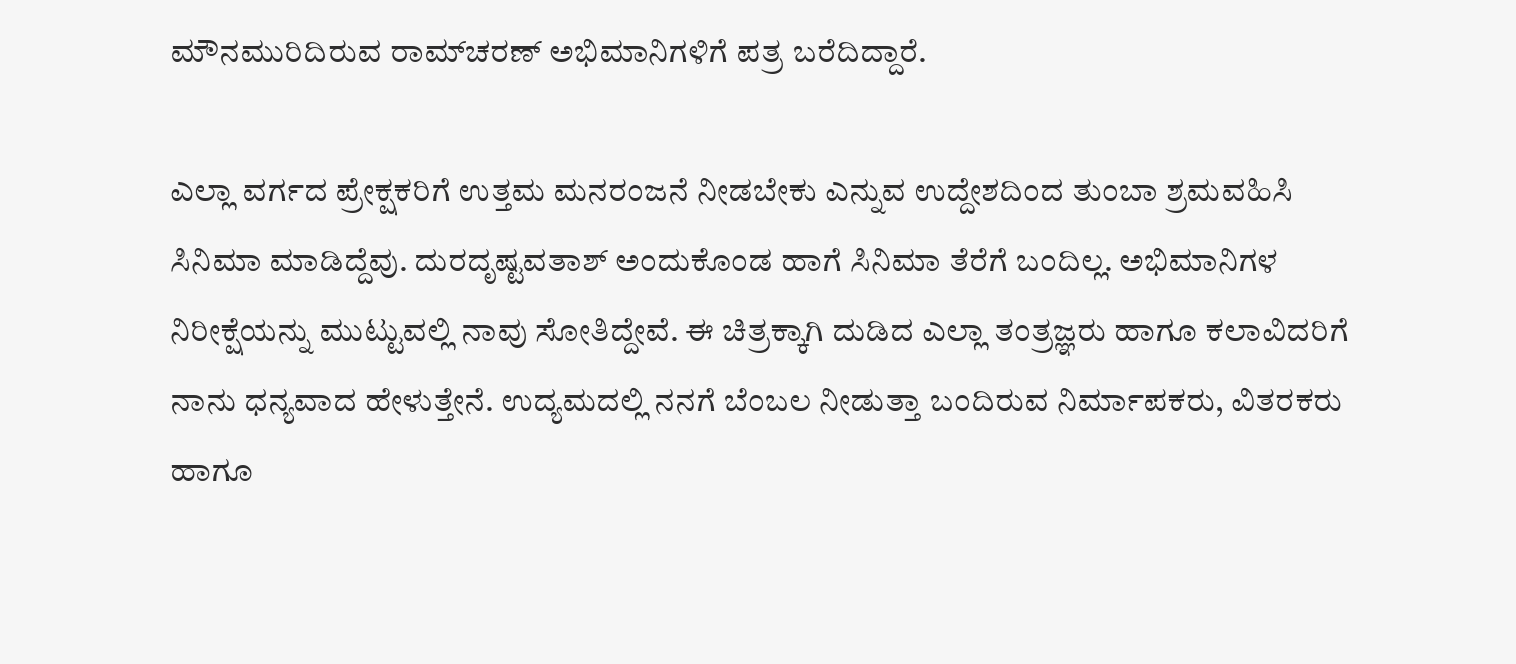ಮೌನಮುರಿದಿರುವ ರಾಮ್‌ಚರಣ್ ಅಭಿಮಾನಿಗಳಿಗೆ ಪತ್ರ ಬರೆದಿದ್ದಾರೆ.

ಎಲ್ಲಾ ವರ್ಗದ ಪ್ರೇಕ್ಷಕರಿಗೆ ಉತ್ತಮ ಮನರಂಜನೆ ನೀಡಬೇಕು ಎನ್ನುವ ಉದ್ದೇಶದಿಂದ ತುಂಬಾ ಶ್ರಮವಹಿಸಿ ಸಿನಿಮಾ ಮಾಡಿದ್ದೆವು. ದುರದೃಷ್ಟವತಾಶ್ ಅಂದುಕೊಂಡ ಹಾಗೆ ಸಿನಿಮಾ ತೆರೆಗೆ ಬಂದಿಲ್ಲ. ಅಭಿಮಾನಿಗಳ ನಿರೀಕ್ಷೆಯನ್ನು ಮುಟ್ಟುವಲ್ಲಿ ನಾವು ಸೋತಿದ್ದೇವೆ. ಈ ಚಿತ್ರಕ್ಕಾಗಿ ದುಡಿದ ಎಲ್ಲಾ ತಂತ್ರಜ್ಞರು ಹಾಗೂ ಕಲಾವಿದರಿಗೆ ನಾನು ಧನ್ಯವಾದ ಹೇಳುತ್ತೇನೆ. ಉದ್ಯಮದಲ್ಲಿ ನನಗೆ ಬೆಂಬಲ ನೀಡುತ್ತಾ ಬಂದಿರುವ ನಿರ್ಮಾಪಕರು, ವಿತರಕರು ಹಾಗೂ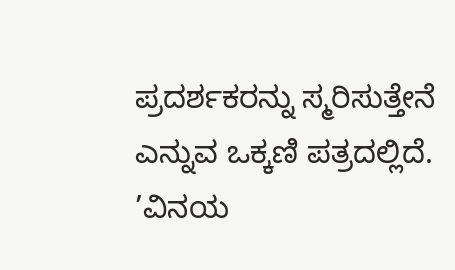ಪ್ರದರ್ಶಕರನ್ನು ಸ್ಮರಿಸುತ್ತೇನೆ ಎನ್ನುವ ಒಕ್ಕಣಿ ಪತ್ರದಲ್ಲಿದೆ. ’ವಿನಯ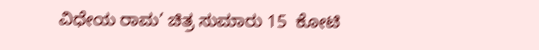ವಿಧೇಯ ರಾಮ’ ಚಿತ್ರ ಸುಮಾರು 15  ಕೋಟಿ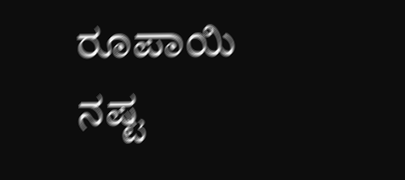ರೂಪಾಯಿ ನಷ್ಟ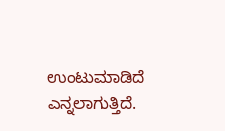ಉಂಟುಮಾಡಿದೆ ಎನ್ನಲಾಗುತ್ತಿದೆ.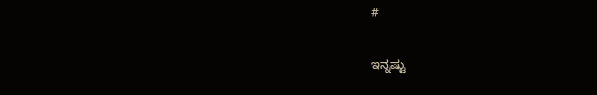#

ಇನ್ನಷ್ಟು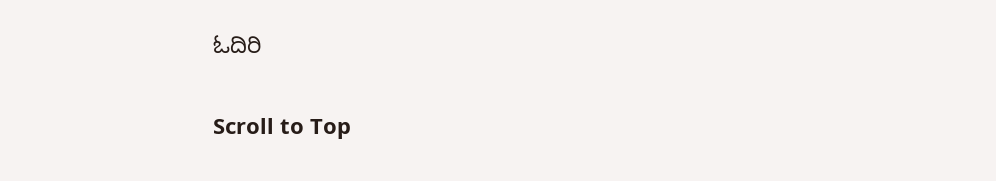ಓದಿರಿ

Scroll to Top